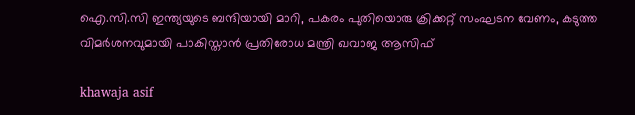ഐ.സി.സി ഇന്ത്യയുടെ ബന്ദിയായി മാറി, പകരം പുതിയൊരു ക്രിക്കറ്റ് സംഘടന വേണം, കടുത്ത വിമർശനവുമായി പാകിസ്താൻ പ്രതിരോധ മന്ത്രി ഖവാജ ആസിഫ്

khawaja asif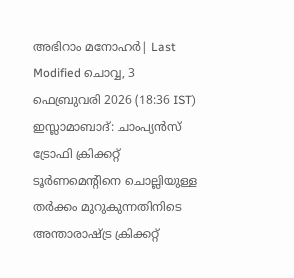അഭിറാം മനോഹർ| Last Modified ചൊവ്വ, 3 ഫെബ്രുവരി 2026 (18:36 IST)
ഇസ്ലാമാബാദ്: ചാംപ്യന്‍സ് ട്രോഫി ക്രിക്കറ്റ് ടൂര്‍ണമെന്റിനെ ചൊല്ലിയുള്ള തര്‍ക്കം മുറുകുന്നതിനിടെ അന്താരാഷ്ട്ര ക്രിക്കറ്റ്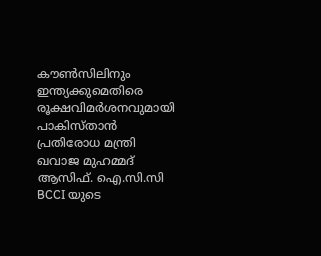കൗണ്‍സിലിനും
ഇന്ത്യക്കുമെതിരെ രൂക്ഷവിമര്‍ശനവുമായി പാകിസ്താന്‍ പ്രതിരോധ മന്ത്രി ഖവാജ മുഹമ്മദ് ആസിഫ്. ഐ.സി.സി BCCI യുടെ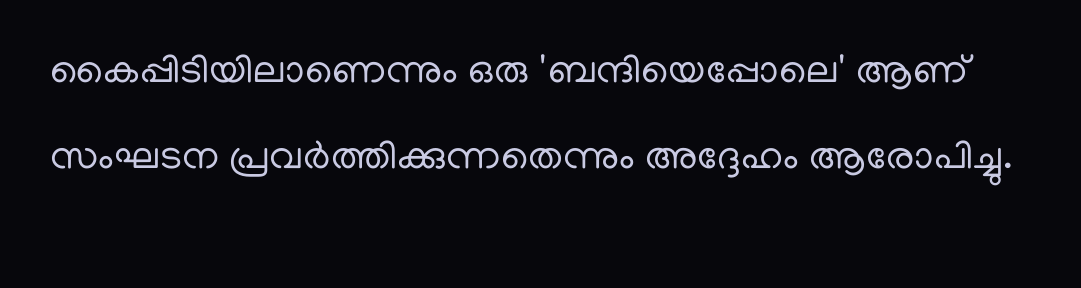കൈപ്പിടിയിലാണെന്നും ഒരു 'ബന്ദിയെപ്പോലെ' ആണ് സംഘടന പ്രവര്‍ത്തിക്കുന്നതെന്നും അദ്ദേഹം ആരോപിച്ചു.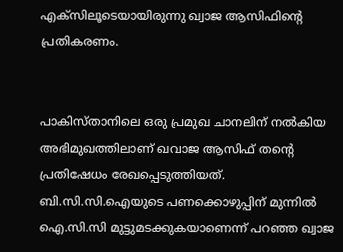എക്‌സിലൂടെയായിരുന്നു ഖ്വാജ ആസിഫിന്റെ പ്രതികരണം.


പാകിസ്താനിലെ ഒരു പ്രമുഖ ചാനലിന് നല്‍കിയ അഭിമുഖത്തിലാണ് ഖവാജ ആസിഫ് തന്റെ പ്രതിഷേധം രേഖപ്പെടുത്തിയത്. ബി.സി.സി.ഐയുടെ പണക്കൊഴുപ്പിന് മുന്നില്‍ ഐ.സി.സി മുട്ടുമടക്കുകയാണെന്ന് പറഞ്ഞ ഖ്വാജ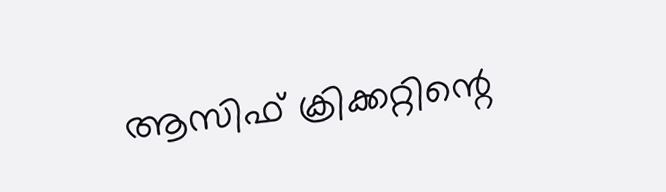ആസിഫ് ക്രിക്കറ്റിന്റെ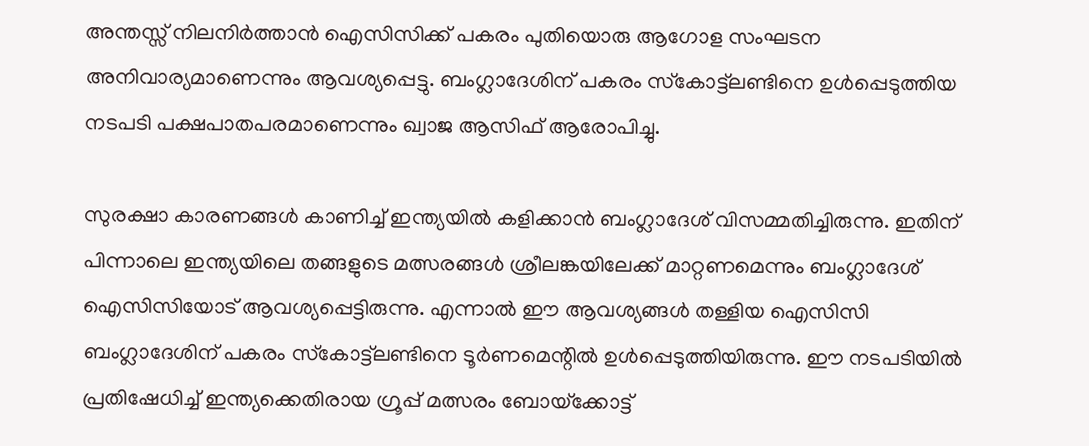അന്തസ്സ് നിലനിര്‍ത്താന്‍ ഐസിസിക്ക് പകരം പുതിയൊരു ആഗോള സംഘടന അനിവാര്യമാണെന്നും ആവശ്യപ്പെട്ടു. ബംഗ്ലാദേശിന് പകരം സ്‌കോട്ട്ലണ്ടിനെ ഉള്‍പ്പെടുത്തിയ നടപടി പക്ഷപാതപരമാണെന്നും ഖ്വാജ ആസിഫ് ആരോപിച്ചു.

സുരക്ഷാ കാരണങ്ങള്‍ കാണിച്ച് ഇന്ത്യയില്‍ കളിക്കാന്‍ ബംഗ്ലാദേശ് വിസമ്മതിച്ചിരുന്നു. ഇതിന് പിന്നാലെ ഇന്ത്യയിലെ തങ്ങളുടെ മത്സരങ്ങള്‍ ശ്രീലങ്കയിലേക്ക് മാറ്റണമെന്നും ബംഗ്ലാദേശ് ഐസിസിയോട് ആവശ്യപ്പെട്ടിരുന്നു. എന്നാല്‍ ഈ ആവശ്യങ്ങള്‍ തള്ളിയ ഐസിസി ബംഗ്ലാദേശിന് പകരം സ്‌കോട്ട്ലണ്ടിനെ ടൂര്‍ണമെന്റില്‍ ഉള്‍പ്പെടുത്തിയിരുന്നു. ഈ നടപടിയില്‍ പ്രതിഷേധിച്ച് ഇന്ത്യക്കെതിരായ ഗ്രൂപ്പ് മത്സരം ബോയ്‌ക്കോട്ട്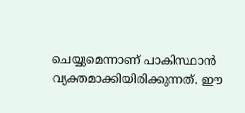ചെയ്യുമെന്നാണ് പാകിസ്ഥാന്‍ വ്യക്തമാക്കിയിരിക്കുന്നത്. ഈ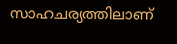സാഹചര്യത്തിലാണ്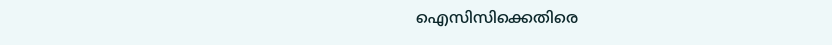ഐസിസിക്കെതിരെ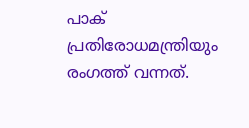പാക് പ്രതിരോധമന്ത്രിയും രംഗത്ത് വന്നത്.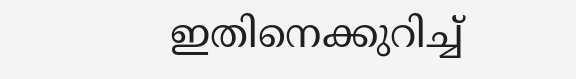ഇതിനെക്കുറിച്ച്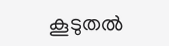കൂടുതല്‍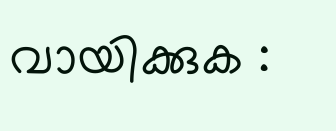വായിക്കുക :